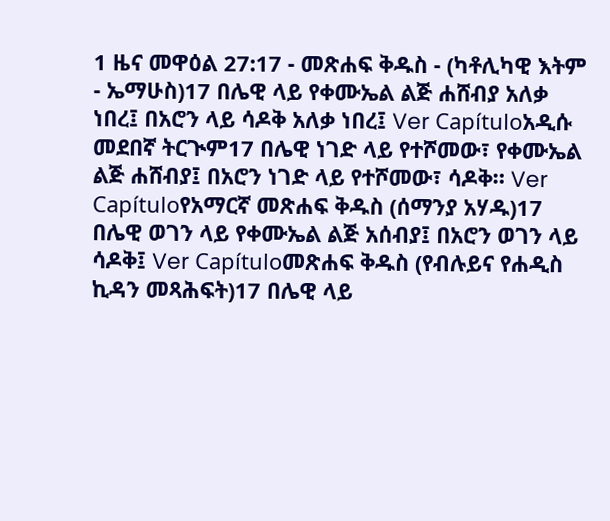1 ዜና መዋዕል 27:17 - መጽሐፍ ቅዱስ - (ካቶሊካዊ እትም - ኤማሁስ)17 በሌዊ ላይ የቀሙኤል ልጅ ሐሸብያ አለቃ ነበረ፤ በአሮን ላይ ሳዶቅ አለቃ ነበረ፤ Ver Capítuloአዲሱ መደበኛ ትርጒም17 በሌዊ ነገድ ላይ የተሾመው፣ የቀሙኤል ልጅ ሐሸብያ፤ በአሮን ነገድ ላይ የተሾመው፣ ሳዶቅ። Ver Capítuloየአማርኛ መጽሐፍ ቅዱስ (ሰማንያ አሃዱ)17 በሌዊ ወገን ላይ የቀሙኤል ልጅ አሰብያ፤ በአሮን ወገን ላይ ሳዶቅ፤ Ver Capítuloመጽሐፍ ቅዱስ (የብሉይና የሐዲስ ኪዳን መጻሕፍት)17 በሌዊ ላይ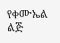የቀሙኤል ልጅ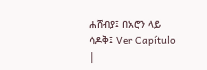ሐሸብያ፤ በአሮን ላይ ሳዶቅ፤ Ver Capítulo |